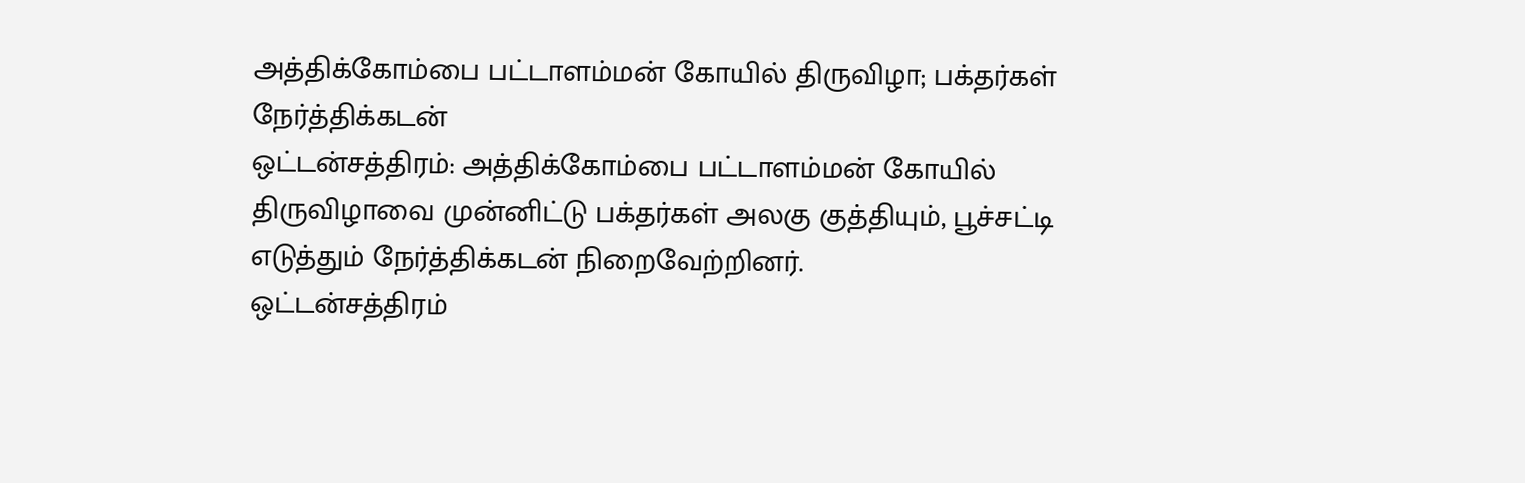அத்திக்கோம்பை பட்டாளம்மன் கோயில் திருவிழா; பக்தர்கள் நேர்த்திக்கடன்
ஒட்டன்சத்திரம்: அத்திக்கோம்பை பட்டாளம்மன் கோயில் திருவிழாவை முன்னிட்டு பக்தர்கள் அலகு குத்தியும், பூச்சட்டி எடுத்தும் நேர்த்திக்கடன் நிறைவேற்றினர்.
ஒட்டன்சத்திரம்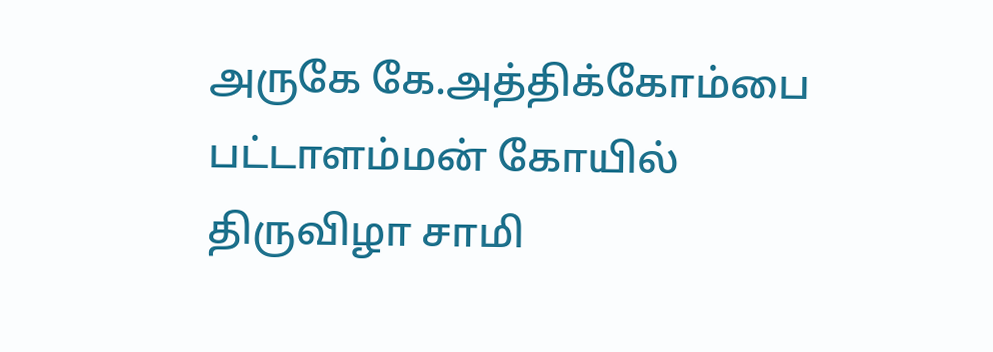அருகே கே.அத்திக்கோம்பை பட்டாளம்மன் கோயில் திருவிழா சாமி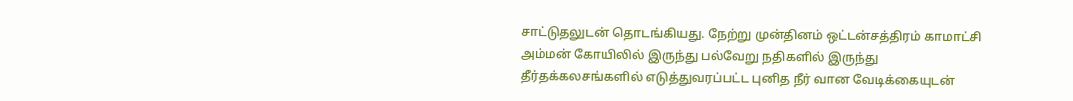சாட்டுதலுடன் தொடங்கியது. நேற்று முன்தினம் ஒட்டன்சத்திரம் காமாட்சி அம்மன் கோயிலில் இருந்து பல்வேறு நதிகளில் இருந்து தீர்தக்கலசங்களில் எடுத்துவரப்பட்ட புனித நீர் வான வேடிக்கையுடன்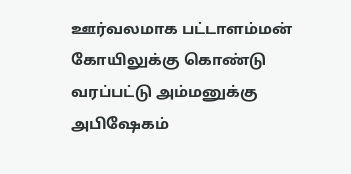ஊர்வலமாக பட்டாளம்மன் கோயிலுக்கு கொண்டு வரப்பட்டு அம்மனுக்கு அபிஷேகம்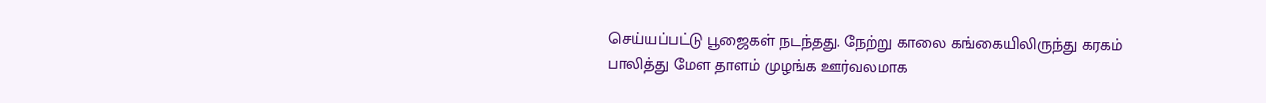செய்யப்பட்டு பூஜைகள் நடந்தது. நேற்று காலை கங்கையிலிருந்து கரகம் பாலித்து மேள தாளம் முழங்க ஊர்வலமாக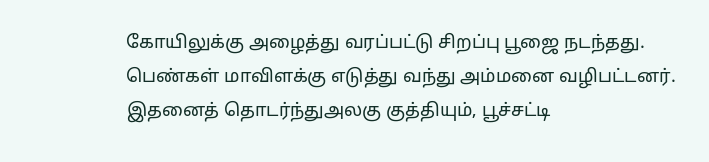கோயிலுக்கு அழைத்து வரப்பட்டு சிறப்பு பூஜை நடந்தது. பெண்கள் மாவிளக்கு எடுத்து வந்து அம்மனை வழிபட்டனர். இதனைத் தொடர்ந்துஅலகு குத்தியும், பூச்சட்டி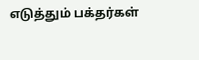எடுத்தும் பக்தர்கள்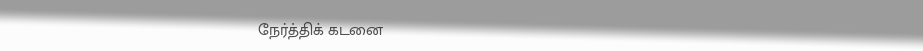நேர்த்திக் கடனை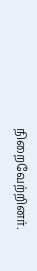நிறைவேற்றினர்.